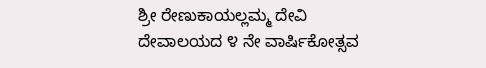ಶ್ರೀ ರೇಣುಕಾಯಲ್ಲಮ್ಮ ದೇವಿ ದೇವಾಲಯದ ೪ ನೇ ವಾರ್ಷಿಕೋತ್ಸವ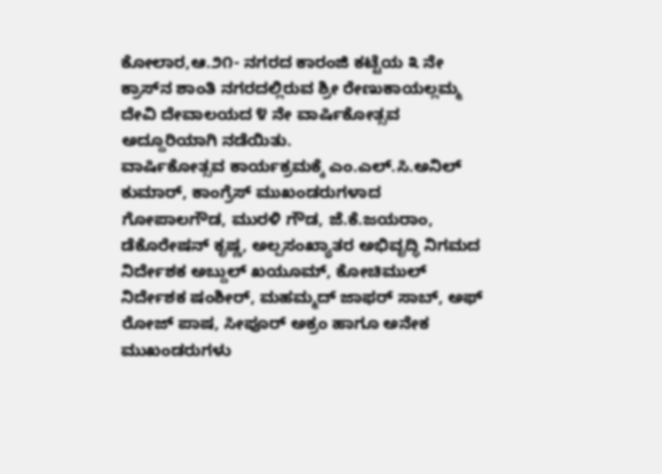ಕೋಲಾರ,ಆ.೨೧- ನಗರದ ಕಾರಂಜಿ ಕಟ್ಟೆಯ ೩ ನೇ ಕ್ರಾಸ್‌ನ ಶಾಂತಿ ನಗರದಲ್ಲಿರುವ ಶ್ರೀ ರೇಣುಕಾಯಲ್ಲಮ್ಮ ದೇವಿ ದೇವಾಲಯದ ೪ ನೇ ವಾರ್ಷಿಕೋತ್ಸವ ಅದ್ದೂರಿಯಾಗಿ ನಡೆಯಿತು.
ವಾರ್ಷಿಕೋತ್ಸವ ಕಾರ್ಯಕ್ರಮಕ್ಕೆ ಎಂ.ಎಲ್.ಸಿ.ಅನಿಲ್ ಕುಮಾರ್, ಕಾಂಗ್ರೆಸ್ ಮುಖಂಡರುಗಳಾದ ಗೋಪಾಲಗೌಡ, ಮುರಳಿ ಗೌಡ, ಜೆ.ಕೆ.ಜಯರಾಂ, ಡೆಕೊರೇಷನ್ ಕೃಷ್ಣ, ಅಲ್ಪಸಂಖ್ಯಾತರ ಅಭಿವೃದ್ಧಿ ನಿಗಮದ ನಿರ್ದೇಶಕ ಅಬ್ದುಲ್ ಖಯೂಮ್, ಕೋಚಿಮುಲ್ ನಿರ್ದೇಶಕ ಷಂಶೀರ್, ಮಹಮ್ಮದ್ ಜಾಫರ್ ಸಾಬ್, ಅಫ್ ರೋಜ್ ಪಾಷ, ಸೀಪೂರ್ ಅಕ್ರಂ ಹಾಗೂ ಅನೇಕ ಮುಖಂಡರುಗಳು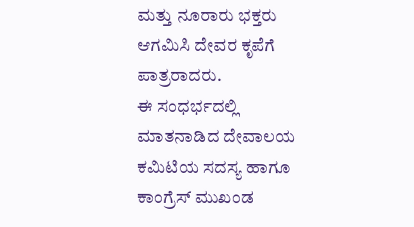ಮತ್ತು ನೂರಾರು ಭಕ್ತರು ಆಗಮಿಸಿ ದೇವರ ಕೃಪೆಗೆ ಪಾತ್ರರಾದರು.
ಈ ಸಂಧರ್ಭದಲ್ಲಿ ಮಾತನಾಡಿದ ದೇವಾಲಯ ಕಮಿಟಿಯ ಸದಸ್ಯ ಹಾಗೂ ಕಾಂಗ್ರೆಸ್ ಮುಖಂಡ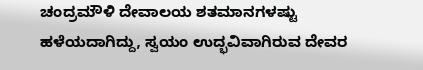ಚಂದ್ರಮೌಳಿ ದೇವಾಲಯ ಶತಮಾನಗಳಷ್ಟು ಹಳೆಯದಾಗಿದ್ದು, ಸ್ವಯಂ ಉದ್ಭವಿವಾಗಿರುವ ದೇವರ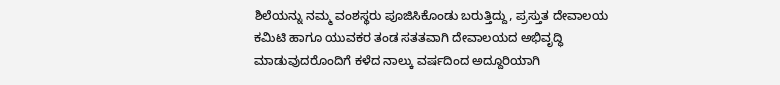ಶಿಲೆಯನ್ನು ನಮ್ಮ ವಂಶಸ್ಥರು ಪೂಜಿಸಿಕೊಂಡು ಬರುತ್ತಿದ್ದು, ಪ್ರಸ್ತುತ ದೇವಾಲಯ ಕಮಿಟಿ ಹಾಗೂ ಯುವಕರ ತಂಡ ಸತತವಾಗಿ ದೇವಾಲಯದ ಅಭಿವೃದ್ಧಿ ಮಾಡುವುದರೊಂದಿಗೆ ಕಳೆದ ನಾಲ್ಕು ವರ್ಷದಿಂದ ಅದ್ದೂರಿಯಾಗಿ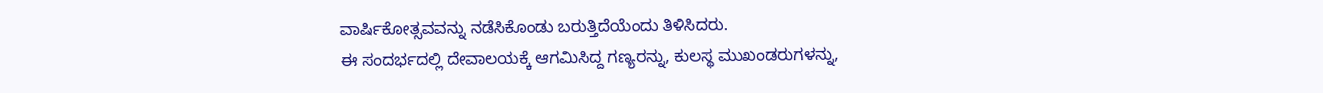ವಾರ್ಷಿಕೋತ್ಸವವನ್ನು ನಡೆಸಿಕೊಂಡು ಬರುತ್ತಿದೆಯೆಂದು ತಿಳಿಸಿದರು.
ಈ ಸಂದರ್ಭದಲ್ಲಿ ದೇವಾಲಯಕ್ಕೆ ಆಗಮಿಸಿದ್ದ ಗಣ್ಯರನ್ನು, ಕುಲಸ್ಥ ಮುಖಂಡರುಗಳನ್ನು,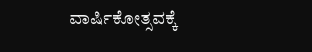ವಾರ್ಷಿಕೋತ್ಸವಕ್ಕೆ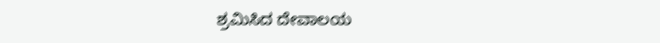ಶ್ರಮಿಸಿದ ದೇವಾಲಯ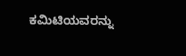ಕಮಿಟಿಯವರನ್ನು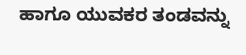ಹಾಗೂ ಯುವಕರ ತಂಡವನ್ನು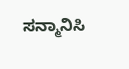ಸನ್ಮಾನಿಸಿ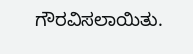ಗೌರವಿಸಲಾಯಿತು.